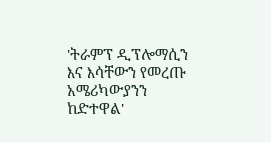'ትራምፕ ዲፕሎማሲን እና እሳቸውን የመረጡ አሜሪካውያንን ከድተዋል'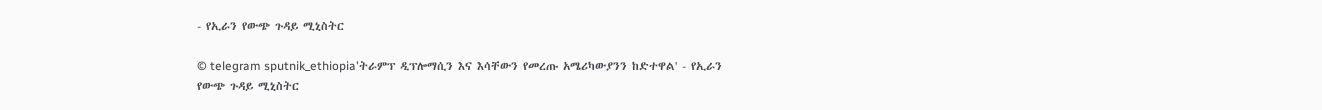- የኢራን የውጭ ጉዳይ ሚኒስትር

© telegram sputnik_ethiopia'ትራምፕ ዲፕሎማሲን እና እሳቸውን የመረጡ አሜሪካውያንን ከድተዋል' - የኢራን የውጭ ጉዳይ ሚኒስትር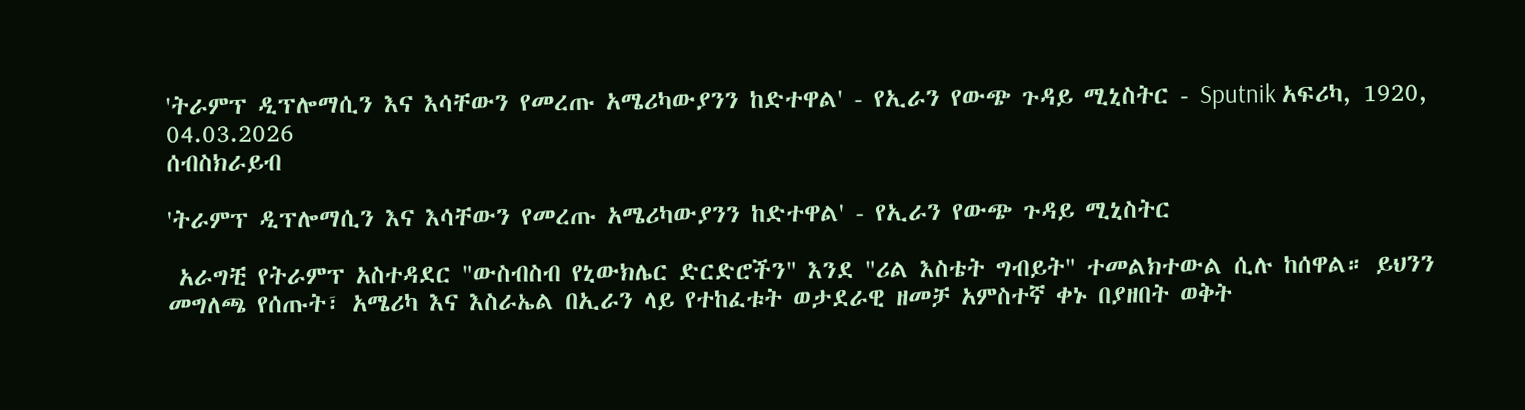'ትራምፕ ዲፕሎማሲን እና እሳቸውን የመረጡ አሜሪካውያንን ከድተዋል' - የኢራን የውጭ ጉዳይ ሚኒስትር - Sputnik አፍሪካ, 1920, 04.03.2026
ሰብስክራይብ

'ትራምፕ ዲፕሎማሲን እና እሳቸውን የመረጡ አሜሪካውያንን ከድተዋል' - የኢራን የውጭ ጉዳይ ሚኒስትር

 አራግቺ የትራምፕ አስተዳደር "ውስብስብ የኒውክሌር ድርድሮችን" እንደ "ሪል እስቴት ግብይት" ተመልክተውል ሲሉ ከሰዋል። ይህንን መግለጫ የሰጡት፣ አሜሪካ እና እስራኤል በኢራን ላይ የተከፈቱት ወታደራዊ ዘመቻ አምስተኛ ቀኑ በያዘበት ወቅት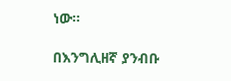ነው።

በእንግሊዘኛ ያንብቡ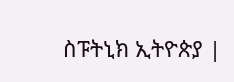ስፑትኒክ ኢትዮጵያ |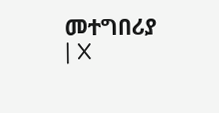መተግበሪያ | X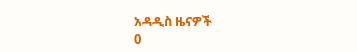አዳዲስ ዜናዎች
0